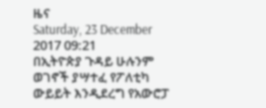ዜና
Saturday, 23 December 2017 09:21
በኢትዮጵያ ጉዳይ ሁሉንም ወገኖች ያሣተፈ የፖለቲካ ውይይት እንዲደረግ የአውሮፓ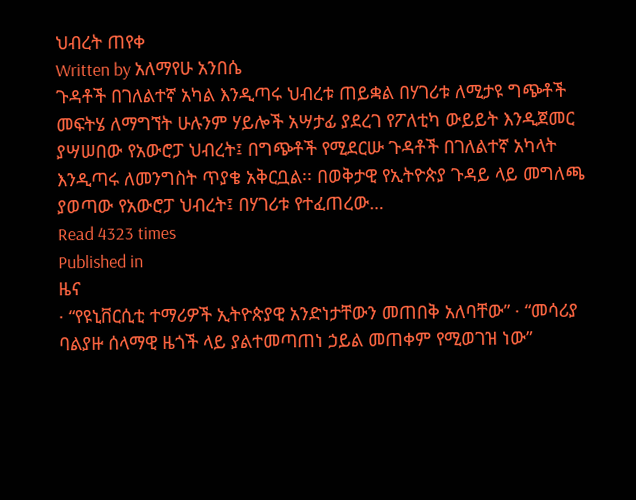ህብረት ጠየቀ
Written by አለማየሁ አንበሴ
ጉዳቶች በገለልተኛ አካል እንዲጣሩ ህብረቱ ጠይቋል በሃገሪቱ ለሚታዩ ግጭቶች መፍትሄ ለማግኘት ሁሉንም ሃይሎች አሣታፊ ያደረገ የፖለቲካ ውይይት እንዲጀመር ያሣሠበው የአውሮፓ ህብረት፤ በግጭቶች የሚደርሡ ጉዳቶች በገለልተኛ አካላት እንዲጣሩ ለመንግስት ጥያቄ አቅርቧል፡፡ በወቅታዊ የኢትዮጵያ ጉዳይ ላይ መግለጫ ያወጣው የአውሮፓ ህብረት፤ በሃገሪቱ የተፈጠረው…
Read 4323 times
Published in
ዜና
· “የዩኒቨርሲቲ ተማሪዎች ኢትዮጵያዊ አንድነታቸውን መጠበቅ አለባቸው” · “መሳሪያ ባልያዙ ሰላማዊ ዜጎች ላይ ያልተመጣጠነ ኃይል መጠቀም የሚወገዝ ነው”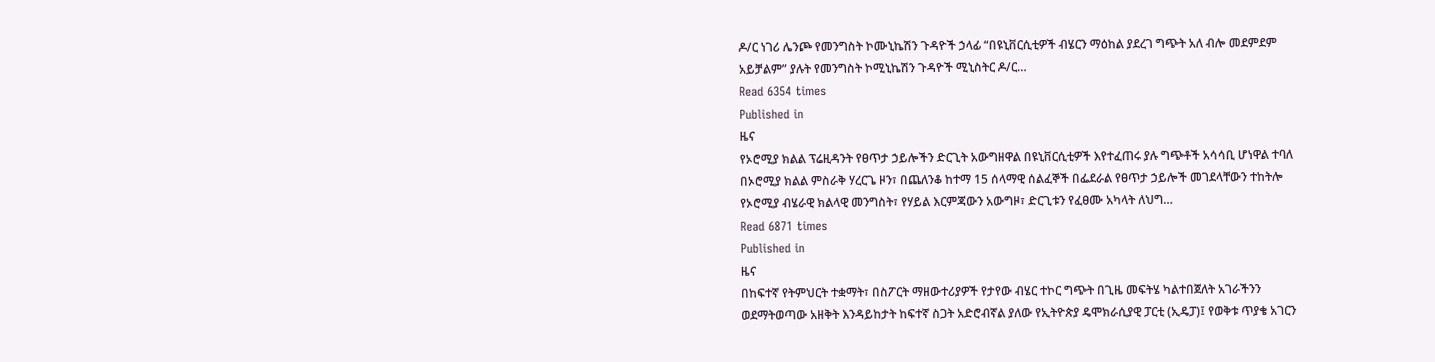ዶ/ር ነገሪ ሌንጮ የመንግስት ኮሙኒኬሽን ጉዳዮች ኃላፊ “በዩኒቨርሲቲዎች ብሄርን ማዕከል ያደረገ ግጭት አለ ብሎ መደምደም አይቻልም” ያሉት የመንግስት ኮሚኒኬሽን ጉዳዮች ሚኒስትር ዶ/ር…
Read 6354 times
Published in
ዜና
የኦሮሚያ ክልል ፕሬዚዳንት የፀጥታ ኃይሎችን ድርጊት አውግዘዋል በዩኒቨርሲቲዎች እየተፈጠሩ ያሉ ግጭቶች አሳሳቢ ሆነዋል ተባለ በኦሮሚያ ክልል ምስራቅ ሃረርጌ ዞን፣ በጨለንቆ ከተማ 15 ሰላማዊ ሰልፈኞች በፌደራል የፀጥታ ኃይሎች መገደላቸውን ተከትሎ የኦሮሚያ ብሄራዊ ክልላዊ መንግስት፣ የሃይል እርምጃውን አውግዞ፣ ድርጊቱን የፈፀሙ አካላት ለህግ…
Read 6871 times
Published in
ዜና
በከፍተኛ የትምህርት ተቋማት፣ በስፖርት ማዘውተሪያዎች የታየው ብሄር ተኮር ግጭት በጊዜ መፍትሄ ካልተበጀለት አገራችንን ወደማትወጣው አዘቅት እንዳይከታት ከፍተኛ ስጋት አድሮብኛል ያለው የኢትዮጵያ ዴሞክራሲያዊ ፓርቲ (ኢዴፓ)፤ የወቅቱ ጥያቄ አገርን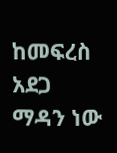ከመፍረስ አደጋ ማዳን ነው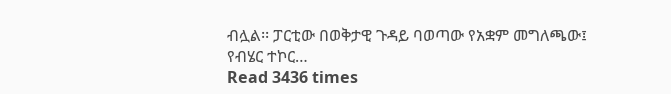ብሏል፡፡ ፓርቲው በወቅታዊ ጉዳይ ባወጣው የአቋም መግለጫው፤ የብሄር ተኮር…
Read 3436 times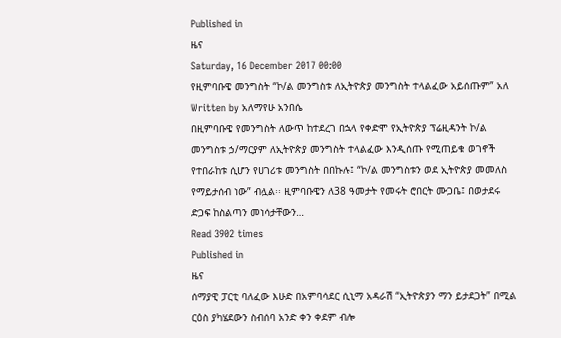Published in
ዜና
Saturday, 16 December 2017 00:00
የዚምባቡዌ መንግስት “ኮ/ል መንግስቱ ለኢትዮጵያ መንግስት ተላልፈው አይሰጡም” አለ
Written by አለማየሁ አንበሴ
በዚምባቡዌ የመንግስት ለውጥ ከተደረገ በኋላ የቀድሞ የኢትዮጵያ ፕሬዚዳንት ኮ/ል መንግስቱ ኃ/ማርያም ለኢትዮጵያ መንግስት ተላልፈው እንዲሰጡ የሚጠይቁ ወገኖች የተበራከቱ ሲሆን የሀገሪቱ መንግስት በበኩሉ፤ “ኮ/ል መንግስቱን ወደ ኢትዮጵያ መመለስ የማይታሰብ ነው” ብሏል፡፡ ዚምባቡዌን ለ38 ዓመታት የመሩት ሮበርት ሙጋቤ፤ በወታደሩ ድጋፍ ከስልጣን መነሳታቸውን…
Read 3902 times
Published in
ዜና
ሰማያዊ ፓርቲ ባለፈው እሁድ በአምባሳደር ሲኒማ አዳራሽ “ኢትዮጵያን ማን ይታደጋት” በሚል ርዕስ ያካሄደውን ስብሰባ አንድ ቀን ቀደም ብሎ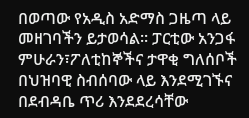በወጣው የአዲስ አድማስ ጋዜጣ ላይ መዘገባችን ይታወሳል፡፡ ፓርቲው አንጋፋ ምሁራን፣ፖለቲከኞችና ታዋቂ ግለሰቦች በህዝባዊ ስብሰባው ላይ እንደሚገኙና በደብዳቤ ጥሪ እንደደረሳቸው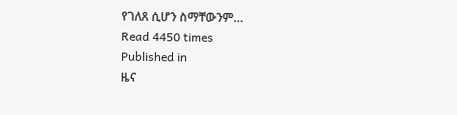የገለጸ ሲሆን ስማቸውንም…
Read 4450 times
Published in
ዜና